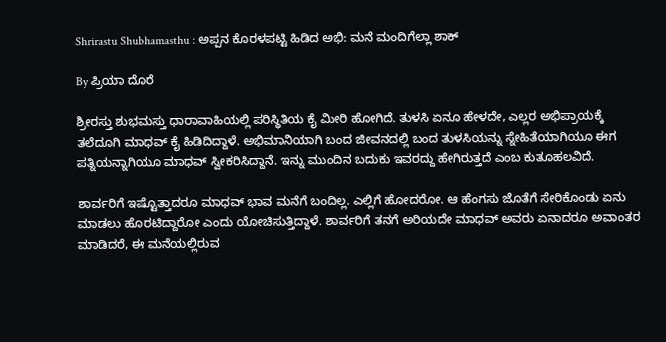Shrirastu Shubhamasthu : ಅಪ್ಪನ ಕೊರಳಪಟ್ಟಿ ಹಿಡಿದ ಅಭಿ: ಮನೆ ಮಂದಿಗೆಲ್ಲಾ ಶಾಕ್

By ಪ್ರಿಯಾ ದೊರೆ

ಶ್ರೀರಸ್ತು ಶುಭಮಸ್ತು ಧಾರಾವಾಹಿಯಲ್ಲಿ ಪರಿಸ್ಥಿತಿಯ ಕೈ ಮೀರಿ ಹೋಗಿದೆ. ತುಳಸಿ ಏನೂ ಹೇಳದೇ, ಎಲ್ಲರ ಅಭಿಪ್ರಾಯಕ್ಕೆ ತಲೆದೂಗಿ ಮಾಧವ್ ಕೈ ಹಿಡಿದಿದ್ದಾಳೆ. ಅಭಿಮಾನಿಯಾಗಿ ಬಂದ ಜೀವನದಲ್ಲಿ ಬಂದ ತುಳಸಿಯನ್ನು ಸ್ನೇಹಿತೆಯಾಗಿಯೂ ಈಗ ಪತ್ನಿಯನ್ನಾಗಿಯೂ ಮಾಧವ್ ಸ್ವೀಕರಿಸಿದ್ದಾನೆ. ಇನ್ನು ಮುಂದಿನ ಬದುಕು ಇವರದ್ದು ಹೇಗಿರುತ್ತದೆ ಎಂಬ ಕುತೂಹಲವಿದೆ.

ಶಾರ್ವರಿಗೆ ಇಷ್ಟೊತ್ತಾದರೂ ಮಾಧವ್ ಭಾವ ಮನೆಗೆ ಬಂದಿಲ್ಲ. ಎಲ್ಲಿಗೆ ಹೋದರೋ. ಆ ಹೆಂಗಸು ಜೊತೆಗೆ ಸೇರಿಕೊಂಡು ಏನು ಮಾಡಲು ಹೊರಟಿದ್ದಾರೋ ಎಂದು ಯೋಚಿಸುತ್ತಿದ್ದಾಳೆ. ಶಾರ್ವರಿಗೆ ತನಗೆ ಅರಿಯದೇ ಮಾಧವ್ ಅವರು ಏನಾದರೂ ಅವಾಂತರ ಮಾಡಿದರೆ, ಈ ಮನೆಯಲ್ಲಿರುವ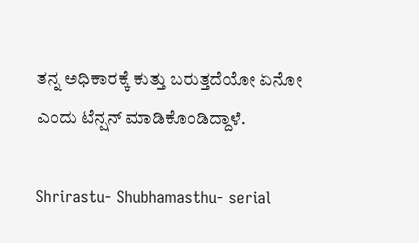ತನ್ನ ಅಧಿಕಾರಕ್ಕೆ ಕುತ್ತು ಬರುತ್ತದೆಯೋ ಏನೋ ಎಂದು ಟೆನ್ಷನ್ ಮಾಡಿಕೊಂಡಿದ್ದಾಳೆ.

Shrirastu- Shubhamasthu- serial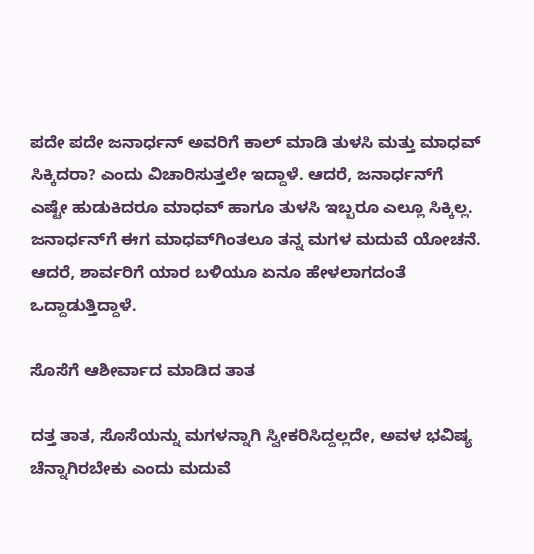ಪದೇ ಪದೇ ಜನಾರ್ಧನ್ ಅವರಿಗೆ ಕಾಲ್ ಮಾಡಿ ತುಳಸಿ ಮತ್ತು ಮಾಧವ್ ಸಿಕ್ಕಿದರಾ? ಎಂದು ವಿಚಾರಿಸುತ್ತಲೇ ಇದ್ದಾಳೆ. ಆದರೆ, ಜನಾರ್ಧನ್‌ಗೆ ಎಷ್ಟೇ ಹುಡುಕಿದರೂ ಮಾಧವ್ ಹಾಗೂ ತುಳಸಿ ಇಬ್ಬರೂ ಎಲ್ಲೂ ಸಿಕ್ಕಿಲ್ಲ. ಜನಾರ್ಧನ್‌ಗೆ ಈಗ ಮಾಧವ್‌ಗಿಂತಲೂ ತನ್ನ ಮಗಳ ಮದುವೆ ಯೋಚನೆ. ಆದರೆ, ಶಾರ್ವರಿಗೆ ಯಾರ ಬಳಿಯೂ ಏನೂ ಹೇಳಲಾಗದಂತೆ ಒದ್ದಾಡುತ್ತಿದ್ದಾಳೆ.

ಸೊಸೆಗೆ ಆಶೀರ್ವಾದ ಮಾಡಿದ ತಾತ

ದತ್ತ ತಾತ, ಸೊಸೆಯನ್ನು ಮಗಳನ್ನಾಗಿ ಸ್ವೀಕರಿಸಿದ್ದಲ್ಲದೇ, ಅವಳ ಭವಿಷ್ಯ ಚೆನ್ನಾಗಿರಬೇಕು ಎಂದು ಮದುವೆ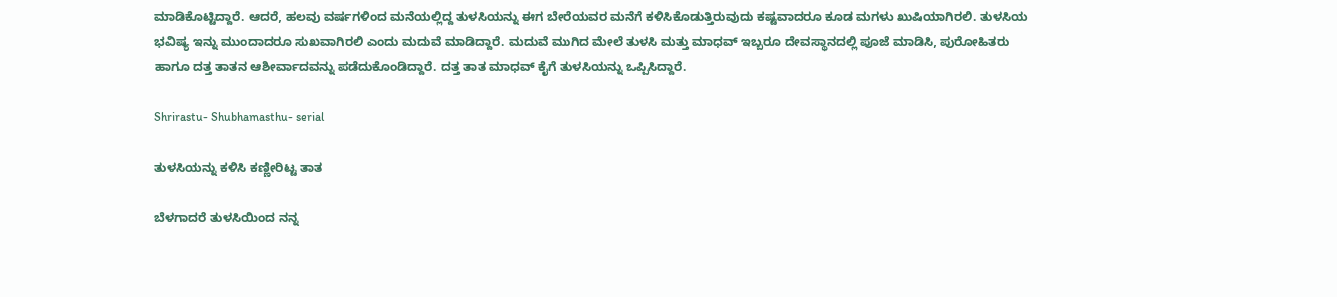ಮಾಡಿಕೊಟ್ಟಿದ್ದಾರೆ. ಆದರೆ, ಹಲವು ವರ್ಷಗಳಿಂದ ಮನೆಯಲ್ಲಿದ್ದ ತುಳಸಿಯನ್ನು ಈಗ ಬೇರೆಯವರ ಮನೆಗೆ ಕಳಿಸಿಕೊಡುತ್ತಿರುವುದು ಕಷ್ಟವಾದರೂ ಕೂಡ ಮಗಳು ಖುಷಿಯಾಗಿರಲಿ. ತುಳಸಿಯ ಭವಿಷ್ಯ ಇನ್ನು ಮುಂದಾದರೂ ಸುಖವಾಗಿರಲಿ ಎಂದು ಮದುವೆ ಮಾಡಿದ್ದಾರೆ. ಮದುವೆ ಮುಗಿದ ಮೇಲೆ ತುಳಸಿ ಮತ್ತು ಮಾಧವ್ ಇಬ್ಬರೂ ದೇವಸ್ಥಾನದಲ್ಲಿ ಪೂಜೆ ಮಾಡಿಸಿ, ಪುರೋಹಿತರು ಹಾಗೂ ದತ್ತ ತಾತನ ಆಶೀರ್ವಾದವನ್ನು ಪಡೆದುಕೊಂಡಿದ್ದಾರೆ. ದತ್ತ ತಾತ ಮಾಧವ್ ಕೈಗೆ ತುಳಸಿಯನ್ನು ಒಪ್ಪಿಸಿದ್ದಾರೆ.

Shrirastu- Shubhamasthu- serial

ತುಳಸಿಯನ್ನು ಕಳಿಸಿ ಕಣ್ಣೀರಿಟ್ಟ ತಾತ

ಬೆಳಗಾದರೆ ತುಳಸಿಯಿಂದ ನನ್ನ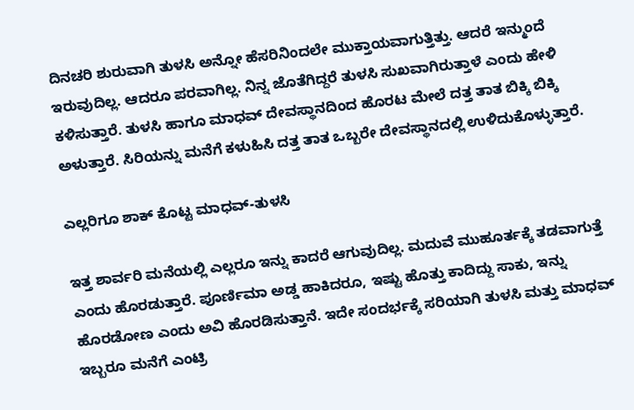ದಿನಚರಿ ಶುರುವಾಗಿ ತುಳಸಿ ಅನ್ನೋ ಹೆಸರಿನಿಂದಲೇ ಮುಕ್ತಾಯವಾಗುತ್ತಿತ್ತು. ಆದರೆ ಇನ್ಮುಂದೆ ಇರುವುದಿಲ್ಲ. ಆದರೂ ಪರವಾಗಿಲ್ಲ. ನಿನ್ನ ಜೊತೆಗಿದ್ದರೆ ತುಳಸಿ ಸುಖವಾಗಿರುತ್ತಾಳೆ ಎಂದು ಹೇಳಿ ಕಳಿಸುತ್ತಾರೆ. ತುಳಸಿ ಹಾಗೂ ಮಾಧವ್ ದೇವಸ್ಥಾನದಿಂದ ಹೊರಟ ಮೇಲೆ ದತ್ತ ತಾತ ಬಿಕ್ಕಿ ಬಿಕ್ಕಿ ಅಳುತ್ತಾರೆ. ಸಿರಿಯನ್ನು ಮನೆಗೆ ಕಳುಹಿಸಿ ದತ್ತ ತಾತ ಒಬ್ಬರೇ ದೇವಸ್ಥಾನದಲ್ಲಿ ಉಳಿದುಕೊಳ್ಳುತ್ತಾರೆ.

ಎಲ್ಲರಿಗೂ ಶಾಕ್ ಕೊಟ್ಟ ಮಾಧವ್-ತುಳಸಿ

ಇತ್ತ ಶಾರ್ವರಿ ಮನೆಯಲ್ಲಿ ಎಲ್ಲರೂ ಇನ್ನು ಕಾದರೆ ಆಗುವುದಿಲ್ಲ. ಮದುವೆ ಮುಹೂರ್ತಕ್ಕೆ ತಡವಾಗುತ್ತೆ ಎಂದು ಹೊರಡುತ್ತಾರೆ. ಪೂರ್ಣಿಮಾ ಅಡ್ಡ ಹಾಕಿದರೂ, ಇಷ್ಟು ಹೊತ್ತು ಕಾದಿದ್ದು ಸಾಕು, ಇನ್ನು ಹೊರಡೋಣ ಎಂದು ಅವಿ ಹೊರಡಿಸುತ್ತಾನೆ. ಇದೇ ಸಂದರ್ಭಕ್ಕೆ ಸರಿಯಾಗಿ ತುಳಸಿ ಮತ್ತು ಮಾಧವ್ ಇಬ್ಬರೂ ಮನೆಗೆ ಎಂಟ್ರಿ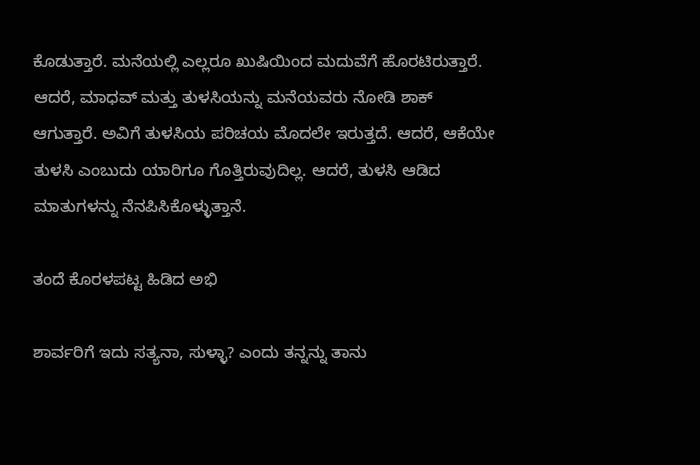ಕೊಡುತ್ತಾರೆ. ಮನೆಯಲ್ಲಿ ಎಲ್ಲರೂ ಖುಷಿಯಿಂದ ಮದುವೆಗೆ ಹೊರಟಿರುತ್ತಾರೆ. ಆದರೆ, ಮಾಧವ್ ಮತ್ತು ತುಳಸಿಯನ್ನು ಮನೆಯವರು ನೋಡಿ ಶಾಕ್ ಆಗುತ್ತಾರೆ. ಅವಿಗೆ ತುಳಸಿಯ ಪರಿಚಯ ಮೊದಲೇ ಇರುತ್ತದೆ. ಆದರೆ, ಆಕೆಯೇ ತುಳಸಿ ಎಂಬುದು ಯಾರಿಗೂ ಗೊತ್ತಿರುವುದಿಲ್ಲ. ಆದರೆ, ತುಳಸಿ ಆಡಿದ ಮಾತುಗಳನ್ನು ನೆನಪಿಸಿಕೊಳ್ಳುತ್ತಾನೆ.

ತಂದೆ ಕೊರಳಪಟ್ಟ ಹಿಡಿದ ಅಭಿ

ಶಾರ್ವರಿಗೆ ಇದು ಸತ್ಯನಾ, ಸುಳ್ಳಾ? ಎಂದು ತನ್ನನ್ನು ತಾನು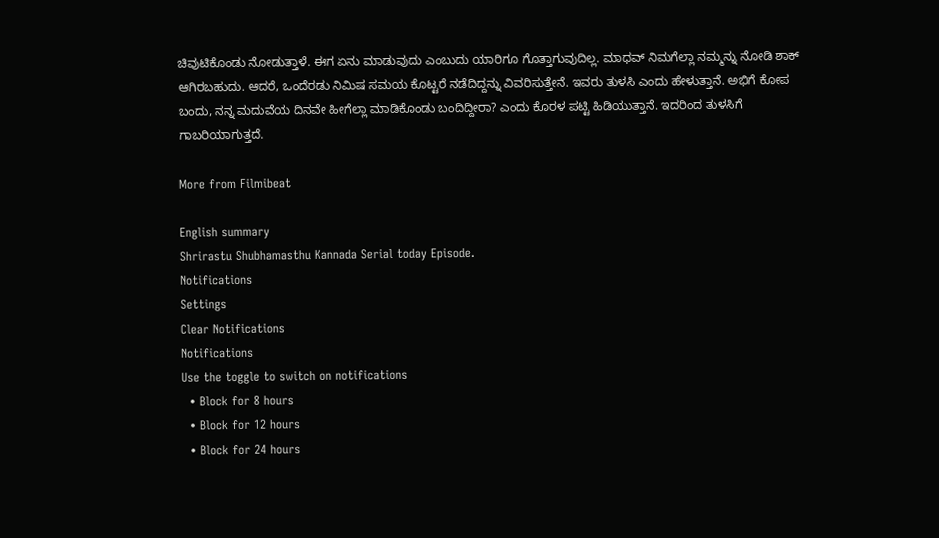ಚಿವುಟಿಕೊಂಡು ನೋಡುತ್ತಾಳೆ. ಈಗ ಏನು ಮಾಡುವುದು ಎಂಬುದು ಯಾರಿಗೂ ಗೊತ್ತಾಗುವುದಿಲ್ಲ. ಮಾಧವ್ ನಿಮಗೆಲ್ಲಾ ನಮ್ಮನ್ನು ನೋಡಿ ಶಾಕ್ ಆಗಿರಬಹುದು. ಆದರೆ, ಒಂದೆರಡು ನಿಮಿಷ ಸಮಯ ಕೊಟ್ಟರೆ ನಡೆದಿದ್ದನ್ನು ವಿವರಿಸುತ್ತೇನೆ. ಇವರು ತುಳಸಿ ಎಂದು ಹೇಳುತ್ತಾನೆ. ಅಭಿಗೆ ಕೋಪ ಬಂದು, ನನ್ನ ಮದುವೆಯ ದಿನವೇ ಹೀಗೆಲ್ಲಾ ಮಾಡಿಕೊಂಡು ಬಂದಿದ್ದೀರಾ? ಎಂದು ಕೊರಳ ಪಟ್ಟಿ ಹಿಡಿಯುತ್ತಾನೆ. ಇದರಿಂದ ತುಳಸಿಗೆ ಗಾಬರಿಯಾಗುತ್ತದೆ.

More from Filmibeat

English summary
Shrirastu Shubhamasthu Kannada Serial today Episode.
Notifications
Settings
Clear Notifications
Notifications
Use the toggle to switch on notifications
  • Block for 8 hours
  • Block for 12 hours
  • Block for 24 hours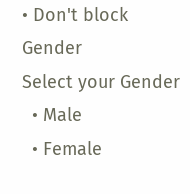• Don't block
Gender
Select your Gender
  • Male
  • Female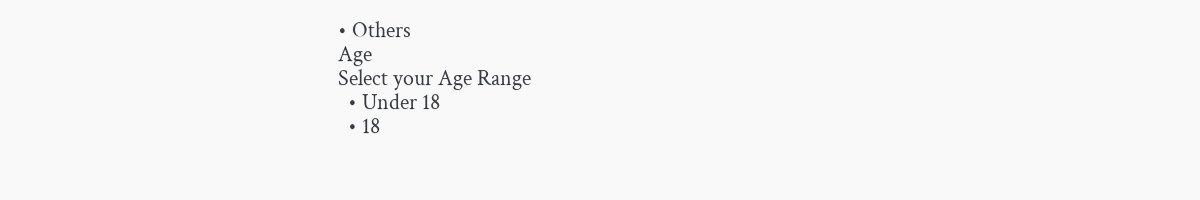• Others
Age
Select your Age Range
  • Under 18
  • 18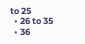to 25
  • 26 to 35
  • 36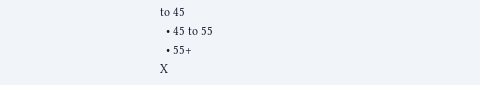to 45
  • 45 to 55
  • 55+
X